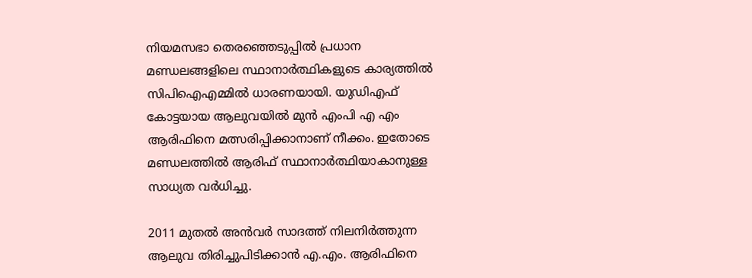നിയമസഭാ തെരഞ്ഞെടുപ്പിൽ പ്രധാന മണ്ഡലങ്ങളിലെ സ്ഥാനാർത്ഥികളുടെ കാര്യത്തിൽ സിപിഐഎമ്മിൽ ധാരണയായി. യുഡിഎഫ് കോട്ടയായ ആലുവയിൽ മുൻ എംപി എ എം ആരിഫിനെ മത്സരിപ്പിക്കാനാണ് നീക്കം. ഇതോടെ മണ്ഡലത്തിൽ ആരിഫ് സ്ഥാനാർത്ഥിയാകാനുള്ള സാധ്യത വർധിച്ചു.

2011 മുതൽ അൻവർ സാദത്ത് നിലനിർത്തുന്ന ആലുവ തിരിച്ചുപിടിക്കാൻ എ.എം. ആരിഫിനെ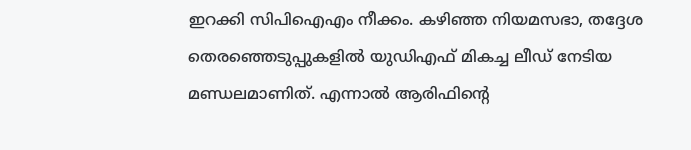ഇറക്കി സിപിഐഎം നീക്കം. കഴിഞ്ഞ നിയമസഭാ, തദ്ദേശ തെരഞ്ഞെടുപ്പുകളിൽ യുഡിഎഫ് മികച്ച ലീഡ് നേടിയ മണ്ഡലമാണിത്. എന്നാൽ ആരിഫിന്റെ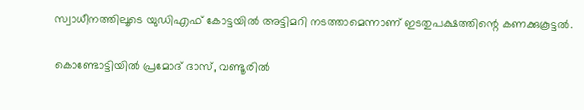സ്വാധീനത്തിലൂടെ യുഡിഎഫ് കോട്ടയിൽ അട്ടിമറി നടത്താമെന്നാണ് ഇടതുപക്ഷത്തിന്റെ കണക്കുകൂട്ടൽ.

കൊണ്ടോട്ടിയിൽ പ്രമോദ് ദാസ്, വണ്ടൂരിൽ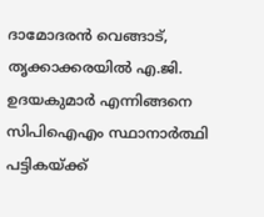ദാമോദരൻ വെങ്ങാട്, തൃക്കാക്കരയിൽ എ.ജി. ഉദയകുമാർ എന്നിങ്ങനെ സിപിഐഎം സ്ഥാനാർത്ഥി പട്ടികയ്ക്ക്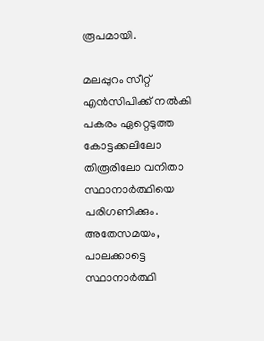രൂപമായി.

മലപ്പുറം സീറ്റ് എൻസിപിക്ക് നൽകി പകരം ഏറ്റെടുത്ത കോട്ടക്കലിലോ തിരൂരിലോ വനിതാ സ്ഥാനാർത്ഥിയെ പരിഗണിക്കും. അതേസമയം, പാലക്കാട്ടെ സ്ഥാനാർത്ഥി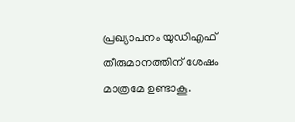പ്രഖ്യാപനം യുഡിഎഫ് തീരുമാനത്തിന് ശേഷം മാത്രമേ ഉണ്ടാകൂ.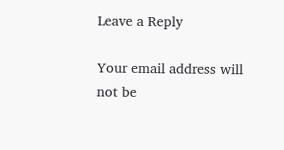Leave a Reply

Your email address will not be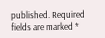published. Required fields are marked *